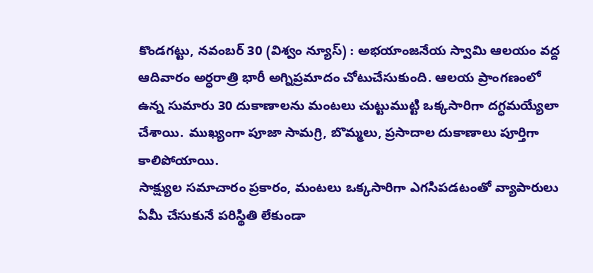కొండగట్టు, నవంబర్ 30 (విశ్వం న్యూస్) : అభయాంజనేయ స్వామి ఆలయం వద్ద ఆదివారం అర్ధరాత్రి భారీ అగ్నిప్రమాదం చోటుచేసుకుంది. ఆలయ ప్రాంగణంలో ఉన్న సుమారు 30 దుకాణాలను మంటలు చుట్టుముట్టి ఒక్కసారిగా దగ్ధమయ్యేలా చేశాయి. ముఖ్యంగా పూజా సామగ్రి, బొమ్మలు, ప్రసాదాల దుకాణాలు పూర్తిగా కాలిపోయాయి.
సాక్ష్యుల సమాచారం ప్రకారం, మంటలు ఒక్కసారిగా ఎగసిపడటంతో వ్యాపారులు ఏమీ చేసుకునే పరిస్థితి లేకుండా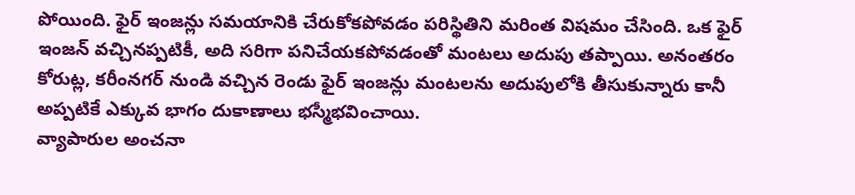పోయింది. ఫైర్ ఇంజన్లు సమయానికి చేరుకోకపోవడం పరిస్థితిని మరింత విషమం చేసింది. ఒక ఫైర్ ఇంజన్ వచ్చినప్పటికీ, అది సరిగా పనిచేయకపోవడంతో మంటలు అదుపు తప్పాయి. అనంతరం కోరుట్ల, కరీంనగర్ నుండి వచ్చిన రెండు ఫైర్ ఇంజన్లు మంటలను అదుపులోకి తీసుకున్నారు కానీ అప్పటికే ఎక్కువ భాగం దుకాణాలు భస్మీభవించాయి.
వ్యాపారుల అంచనా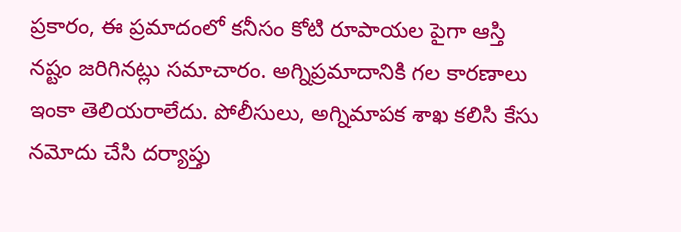ప్రకారం, ఈ ప్రమాదంలో కనీసం కోటి రూపాయల పైగా ఆస్తి నష్టం జరిగినట్లు సమాచారం. అగ్నిప్రమాదానికి గల కారణాలు ఇంకా తెలియరాలేదు. పోలీసులు, అగ్నిమాపక శాఖ కలిసి కేసు నమోదు చేసి దర్యాప్తు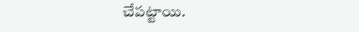చేపట్టాయి.